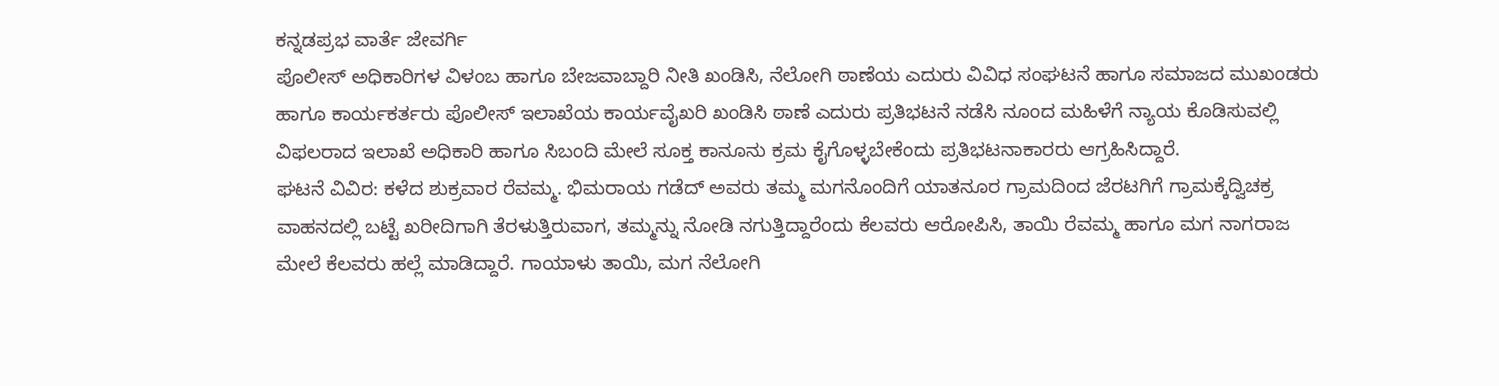ಕನ್ನಡಪ್ರಭ ವಾರ್ತೆ ಜೇವರ್ಗಿ
ಪೊಲೀಸ್ ಅಧಿಕಾರಿಗಳ ವಿಳಂಬ ಹಾಗೂ ಬೇಜವಾಬ್ದಾರಿ ನೀತಿ ಖಂಡಿಸಿ, ನೆಲೋಗಿ ಠಾಣೆಯ ಎದುರು ವಿವಿಧ ಸಂಘಟನೆ ಹಾಗೂ ಸಮಾಜದ ಮುಖಂಡರು ಹಾಗೂ ಕಾರ್ಯಕರ್ತರು ಪೊಲೀಸ್ ಇಲಾಖೆಯ ಕಾರ್ಯವೈಖರಿ ಖಂಡಿಸಿ ಠಾಣೆ ಎದುರು ಪ್ರತಿಭಟನೆ ನಡೆಸಿ ನೂಂದ ಮಹಿಳೆಗೆ ನ್ಯಾಯ ಕೊಡಿಸುವಲ್ಲಿ ವಿಫಲರಾದ ಇಲಾಖೆ ಅಧಿಕಾರಿ ಹಾಗೂ ಸಿಬಂದಿ ಮೇಲೆ ಸೂಕ್ತ ಕಾನೂನು ಕ್ರಮ ಕೈಗೊಳ್ಳಬೇಕೆಂದು ಪ್ರತಿಭಟನಾಕಾರರು ಆಗ್ರಹಿಸಿದ್ದಾರೆ.
ಘಟನೆ ವಿವಿರ: ಕಳೆದ ಶುಕ್ರವಾರ ರೆವಮ್ಮ. ಭಿಮರಾಯ ಗಡೆದ್ ಅವರು ತಮ್ಮ ಮಗನೊಂದಿಗೆ ಯಾತನೂರ ಗ್ರಾಮದಿಂದ ಜೆರಟಗಿಗೆ ಗ್ರಾಮಕ್ಕೆದ್ವಿಚಕ್ರ ವಾಹನದಲ್ಲಿ ಬಟ್ಟೆ ಖರೀದಿಗಾಗಿ ತೆರಳುತ್ತಿರುವಾಗ, ತಮ್ಮನ್ನು ನೋಡಿ ನಗುತ್ತಿದ್ದಾರೆಂದು ಕೆಲವರು ಆರೋಪಿಸಿ, ತಾಯಿ ರೆವಮ್ಮ ಹಾಗೂ ಮಗ ನಾಗರಾಜ ಮೇಲೆ ಕೆಲವರು ಹಲ್ಲೆ ಮಾಡಿದ್ದಾರೆ. ಗಾಯಾಳು ತಾಯಿ, ಮಗ ನೆಲೋಗಿ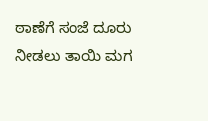ಠಾಣೆಗೆ ಸಂಜೆ ದೂರು ನೀಡಲು ತಾಯಿ ಮಗ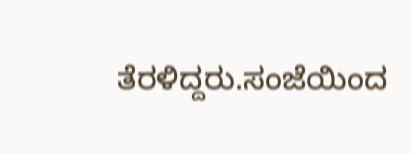ತೆರಳಿದ್ದರು.ಸಂಜೆಯಿಂದ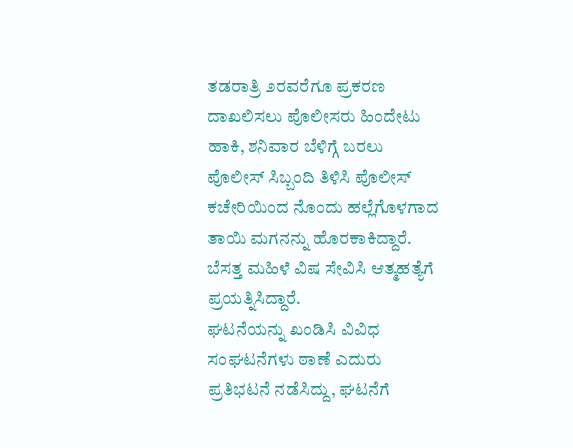ತಡರಾತ್ರಿ ೨ರವರೆಗೂ ಪ್ರಕರಣ ದಾಖಲಿಸಲು ಪೊಲೀಸರು ಹಿಂದೇಟು ಹಾಕಿ, ಶನಿವಾರ ಬೆಳಿಗ್ಗೆ ಬರಲು ಪೊಲೀಸ್ ಸಿಬ್ಬಂದಿ ತಿಳಿಸಿ ಪೊಲೀಸ್ ಕಚೇರಿಯಿಂದ ನೊಂದು ಹಲ್ಲೆಗೊಳಗಾದ ತಾಯಿ ಮಗನನ್ನು ಹೊರಕಾಕಿದ್ದಾರೆ.
ಬೆಸತ್ತ ಮಹಿಳೆ ವಿಷ ಸೇವಿಸಿ ಆತ್ಮಹತ್ಯೆಗೆ ಪ್ರಯತ್ನಿಸಿದ್ದಾರೆ.
ಘಟನೆಯನ್ನು ಖಂಡಿಸಿ ವಿವಿಧ ಸಂಘಟನೆಗಳು ಠಾಣೆ ಎದುರು ಪ್ರತಿಭಟನೆ ನಡೆಸಿದ್ದು, ಘಟನೆಗೆ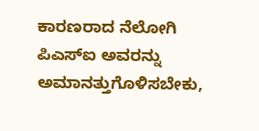ಕಾರಣರಾದ ನೆಲೋಗಿ ಪಿಎಸ್ಐ ಅವರನ್ನು ಅಮಾನತ್ತುಗೊಳಿಸಬೇಕು,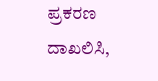ಪ್ರಕರಣ ದಾಖಲಿಸಿ,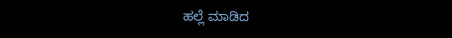ಹಲ್ಲೆ ಮಾಡಿದ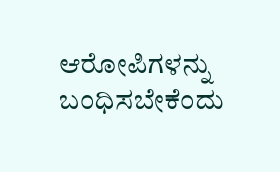ಆರೋಪಿಗಳನ್ನು ಬಂಧಿಸಬೇಕೆಂದು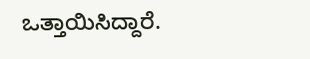ಒತ್ತಾಯಿಸಿದ್ದಾರೆ.